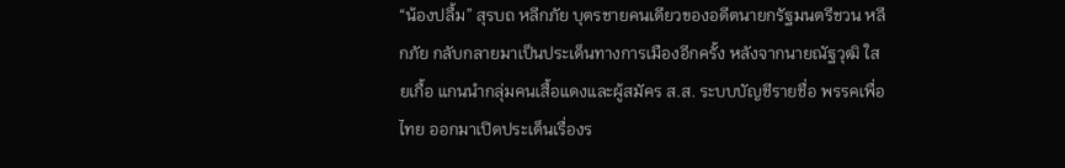“น้องปลื้ม” สุรบถ หลีกภัย บุตรชายคนเดียวของอดีตนายกรัฐมนตรีชวน หลีกภัย กลับกลายมาเป็นประเด็นทางการเมืองอีกครั้ง หลังจากนายณัฐวุฒิ ใสยเกื้อ แกนนำกลุ่มคนเสื้อแดงและผู้สมัคร ส.ส. ระบบบัญชีรายชื่อ พรรคเพื่อไทย ออกมาเปิดประเด็นเรื่องร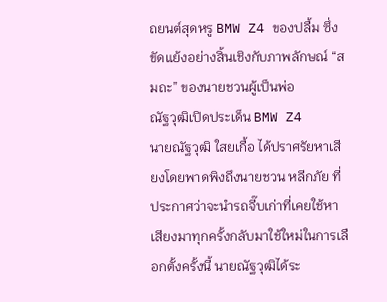ถยนต์สุดหรู BMW Z4 ของปลื้ม ซึ่งขัดแย้งอย่างสิ้นเชิงกับภาพลักษณ์ “สมถะ” ของนายชวนผู้เป็นพ่อ
ณัฐวุฒิเปิดประเด็น BMW Z4
นายณัฐวุฒิ ใสยเกื้อ ได้ปราศรัยหาเสียงโดยพาดพิงถึงนายชวน หลีกภัย ที่ประกาศว่าจะนำรถจี๊บเก่าที่เคยใช้หาเสียงมาทุกครั้งกลับมาใช้ใหม่ในการเลือกตั้งครั้งนี้ นายณัฐวุฒิได้ระ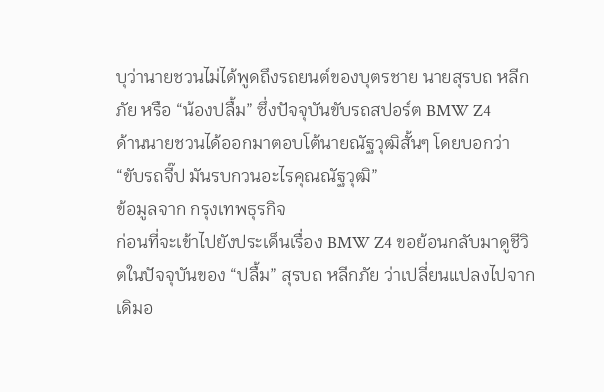บุว่านายชวนไม่ได้พูดถึงรถยนต์ของบุตรชาย นายสุรบถ หลีกภัย หรือ “น้องปลื้ม” ซึ่งปัจจุบันขับรถสปอร์ต BMW Z4
ด้านนายชวนได้ออกมาตอบโต้นายณัฐวุฒิสั้นๆ โดยบอกว่า “ขับรถจี๊ป มันรบกวนอะไรคุณณัฐวุฒิ”
ข้อมูลจาก กรุงเทพธุรกิจ
ก่อนที่จะเข้าไปยังประเด็นเรื่อง BMW Z4 ขอย้อนกลับมาดูชีวิตในปัจจุบันของ “ปลื้ม” สุรบถ หลีกภัย ว่าเปลี่ยนแปลงไปจากเดิมอ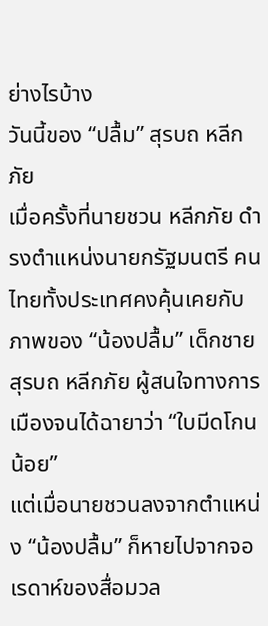ย่างไรบ้าง
วันนี้ของ “ปลื้ม” สุรบถ หลีกภัย
เมื่อครั้งที่นายชวน หลีกภัย ดำรงตำแหน่งนายกรัฐมนตรี คนไทยทั้งประเทศคงคุ้นเคยกับภาพของ “น้องปลื้ม” เด็กชายสุรบถ หลีกภัย ผู้สนใจทางการเมืองจนได้ฉายาว่า “ใบมีดโกนน้อย”
แต่เมื่อนายชวนลงจากตำแหน่ง “น้องปลื้ม” ก็หายไปจากจอเรดาห์ของสื่อมวล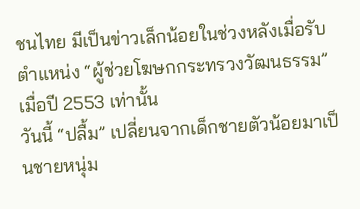ชนไทย มีเป็นข่าวเล็กน้อยในช่วงหลังเมื่อรับตำแหน่ง “ผู้ช่วยโฆษกกระทรวงวัฒนธรรม” เมื่อปี 2553 เท่านั้น
วันนี้ “ปลื้ม” เปลี่ยนจากเด็กชายตัวน้อยมาเป็นชายหนุ่ม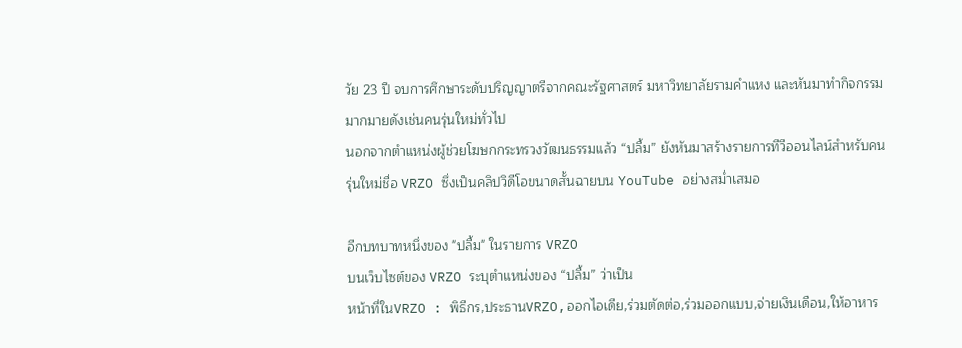วัย 23 ปี จบการศึกษาระดับปริญญาตรีจากคณะรัฐศาสตร์ มหาวิทยาลัยรามคำแหง และหันมาทำกิจกรรมมากมายดังเช่นคนรุ่นใหม่ทั่วไป
นอกจากตำแหน่งผู้ช่วยโฆษกกระทรวงวัฒนธรรมแล้ว “ปลื้ม” ยังหันมาสร้างรายการทีวีออนไลน์สำหรับคนรุ่นใหม่ชื่อ VRZO ซึ่งเป็นคลิปวิดีโอขนาดสั้นฉายบน YouTube อย่างสม่ำเสมอ

อีกบทบาทหนึ่งของ "ปลื้ม" ในรายการ VRZO
บนเว็บไซต์ของ VRZO ระบุตำแหน่งของ “ปลื้ม” ว่าเป็น
หน้าที่ในVRZO : พิธีกร,ประธานVRZO,ออกไอเดีย,ร่วมตัดต่อ,ร่วมออกแบบ,จ่ายเงินเดือน,ให้อาหาร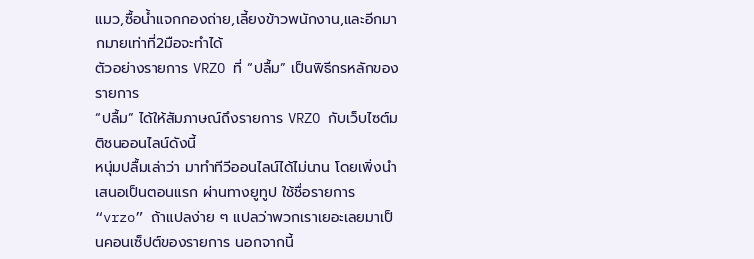แมว,ซื้อน้ำแจกกองถ่าย,เลี้ยงข้าวพนักงาน,และอีกมากมายเท่าที่2มือจะทำได้
ตัวอย่างรายการ VRZO ที่ “ปลื้ม” เป็นพิธีกรหลักของรายการ
“ปลื้ม” ได้ให้สัมภาษณ์ถึงรายการ VRZO กับเว็บไซต์มติชนออนไลน์ดังนี้
หนุ่มปลื้มเล่าว่า มาทำทีวีออนไลน์ได้ไม่นาน โดยเพิ่งนำเสนอเป็นตอนแรก ผ่านทางยูทูป ใช้ชื่อรายการ “vrzo” ถ้าแปลง่าย ๆ แปลว่าพวกเราเยอะเลยมาเป็นคอนเซ็ปต์ของรายการ นอกจากนี้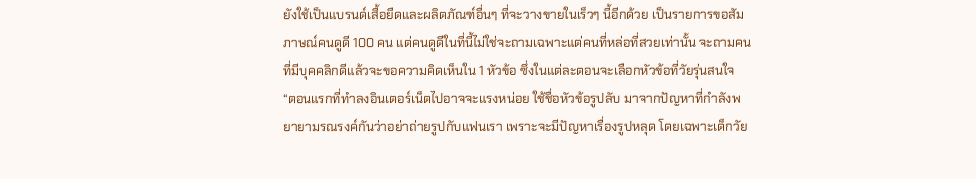ยังใช้เป็นแบรนด์เสื้อยืดและผลิตภัณฑ์อื่นๆ ที่จะวางขายในเร็วๆ นี้อีกด้วย เป็นรายการขอสัมภาษณ์คนดูดี 100 คน แต่คนดูดีในที่นี้ไม่ใช่จะถามเฉพาะแต่คนที่หล่อที่สวยเท่านั้น จะถามคนที่มีบุคคลิกดีแล้วจะขอความคิดเห็นใน 1 หัวข้อ ซึ่งในแต่ละตอนจะเลือกหัวข้อที่วัยรุ่นสนใจ
“ตอนแรกที่ทำลงอินเตอร์เน็ตไปอาจจะแรงหน่อย ใช้ชื่อหัวข้อรูปลับ มาจากปัญหาที่กำลังพยายามรณรงค์กันว่าอย่าถ่ายรูปกับแฟนเรา เพราะจะมีปัญหาเรื่องรูปหลุด โดยเฉพาะเด็กวัย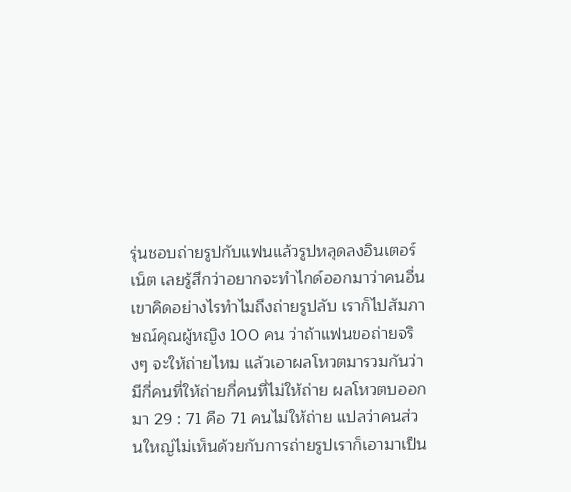รุ่นชอบถ่ายรูปกับแฟนแล้วรูปหลุดลงอินเตอร์เน็ต เลยรู้สึกว่าอยากจะทำไกด์ออกมาว่าคนอื่นเขาคิดอย่างไรทำไมถึงถ่ายรูปลับ เราก็ไปสัมภาษณ์คุณผู้หญิง 100 คน ว่าถ้าแฟนขอถ่ายจริงๆ จะให้ถ่ายไหม แล้วเอาผลโหวตมารวมกันว่ามีกี่คนที่ให้ถ่ายกี่คนที่ไม่ให้ถ่าย ผลโหวตบออกมา 29 : 71 คือ 71 คนไม่ให้ถ่าย แปลว่าคนส่วนใหญ่ไม่เห็นด้วยกับการถ่ายรูปเราก็เอามาเป็น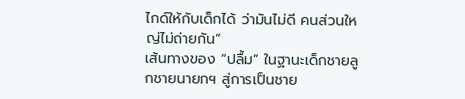ไกด์ให้กับเด็กได้ ว่ามันไม่ดี คนส่วนใหญ่ไม่ถ่ายกัน”
เส้นทางของ “ปลื้ม” ในฐานะเด็กชายลูกชายนายกฯ สู่การเป็นชาย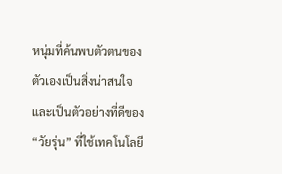หนุ่มที่ค้นพบตัวตนของตัวเองเป็นสิ่งน่าสนใจ และเป็นตัวอย่างที่ดีของ “วัยรุ่น” ที่ใช้เทคโนโลยี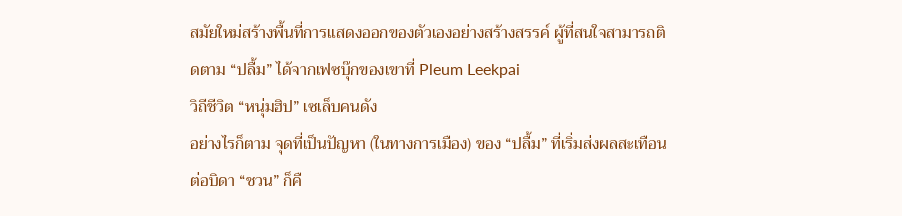สมัยใหม่สร้างพื้นที่การแสดงออกของตัวเองอย่างสร้างสรรค์ ผู้ที่สนใจสามารถติดตาม “ปลื้ม” ได้จากเฟซบุ๊กของเขาที่ Pleum Leekpai
วิถีชีวิต “หนุ่มฮิป” เซเล็บคนดัง
อย่างไรก็ตาม จุดที่เป็นปัญหา (ในทางการเมือง) ของ “ปลื้ม” ที่เริ่มส่งผลสะเทือนต่อบิดา “ชวน” ก็คื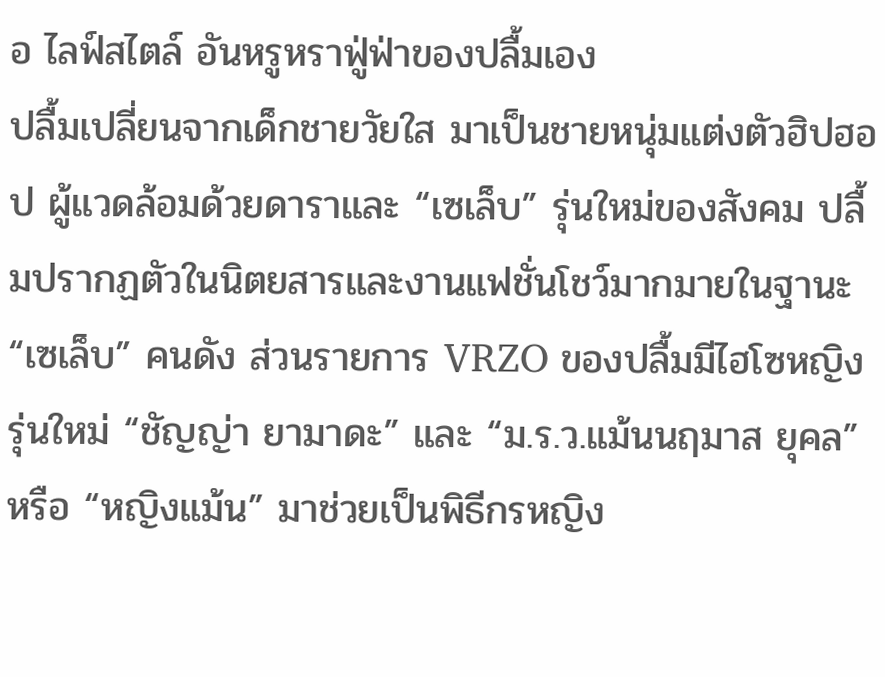อ ไลฟ์สไตล์ อันหรูหราฟู่ฟ่าของปลื้มเอง
ปลื้มเปลี่ยนจากเด็กชายวัยใส มาเป็นชายหนุ่มแต่งตัวฮิปฮอป ผู้แวดล้อมด้วยดาราและ “เซเล็บ” รุ่นใหม่ของสังคม ปลื้มปรากฏตัวในนิตยสารและงานแฟชั่นโชว์มากมายในฐานะ “เซเล็บ” คนดัง ส่วนรายการ VRZO ของปลื้มมีไฮโซหญิงรุ่นใหม่ “ชัญญ่า ยามาดะ” และ “ม.ร.ว.แม้นนฤมาส ยุคล” หรือ “หญิงแม้น” มาช่วยเป็นพิธีกรหญิง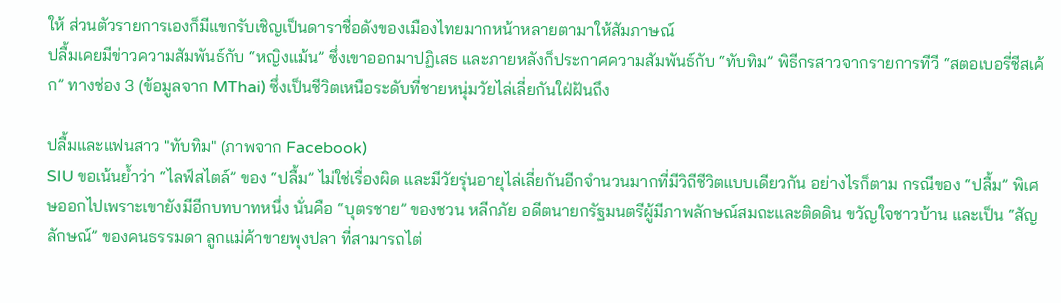ให้ ส่วนตัวรายการเองก็มีแขกรับเชิญเป็นดาราชื่อดังของเมืองไทยมากหน้าหลายตามาให้สัมภาษณ์
ปลื้มเคยมีข่าวความสัมพันธ์กับ “หญิงแม้น” ซึ่งเขาออกมาปฏิเสธ และภายหลังก็ประกาศความสัมพันธ์กับ “ทับทิม” พิธีกรสาวจากรายการทีวี “สตอเบอรี่ชีสเค้ก” ทางช่อง 3 (ข้อมูลจาก MThai) ซึ่งเป็นชีวิตเหนือระดับที่ชายหนุ่มวัยไล่เลี่ยกันใฝ่ฝันถึง

ปลื้มและแฟนสาว "ทับทิม" (ภาพจาก Facebook)
SIU ขอเน้นย้ำว่า “ไลฟ์สไตล์” ของ “ปลื้ม” ไม่ใช่เรื่องผิด และมีวัยรุ่นอายุไล่เลี่ยกันอีกจำนวนมากที่มีวิถีชีวิตแบบเดียวกัน อย่างไรก็ตาม กรณีของ “ปลื้ม” พิเศษออกไปเพราะเขายังมีอีกบทบาทหนึ่ง นั่นคือ “บุตรชาย” ของชวน หลีกภัย อดีตนายกรัฐมนตรีผู้มีภาพลักษณ์สมถะและติดดิน ขวัญใจชาวบ้าน และเป็น “สัญลักษณ์” ของคนธรรมดา ลูกแม่ค้าขายพุงปลา ที่สามารถไต่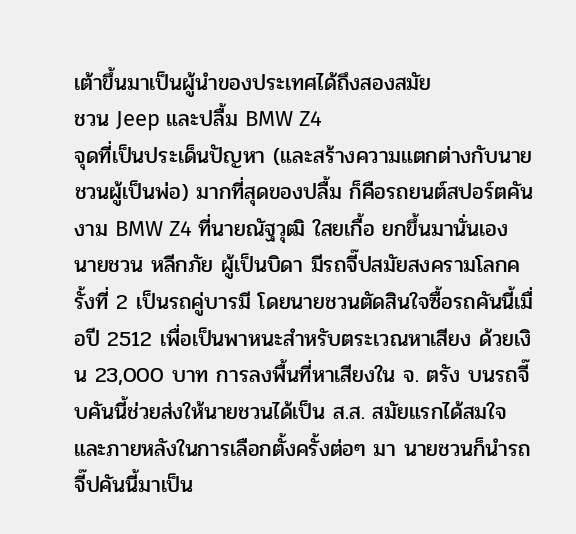เต้าขึ้นมาเป็นผู้นำของประเทศได้ถึงสองสมัย
ชวน Jeep และปลื้ม BMW Z4
จุดที่เป็นประเด็นปัญหา (และสร้างความแตกต่างกับนายชวนผู้เป็นพ่อ) มากที่สุดของปลื้ม ก็คือรถยนต์สปอร์ตคันงาม BMW Z4 ที่นายณัฐวุฒิ ใสยเกื้อ ยกขึ้นมานั่นเอง
นายชวน หลีกภัย ผู้เป็นบิดา มีรถจี๊ปสมัยสงครามโลกครั้งที่ 2 เป็นรถคู่บารมี โดยนายชวนตัดสินใจซื้อรถคันนี้เมื่อปี 2512 เพื่อเป็นพาหนะสำหรับตระเวณหาเสียง ด้วยเงิน 23,000 บาท การลงพื้นที่หาเสียงใน จ. ตรัง บนรถจี๊บคันนี้ช่วยส่งให้นายชวนได้เป็น ส.ส. สมัยแรกได้สมใจ และภายหลังในการเลือกตั้งครั้งต่อๆ มา นายชวนก็นำรถจี๊ปคันนี้มาเป็น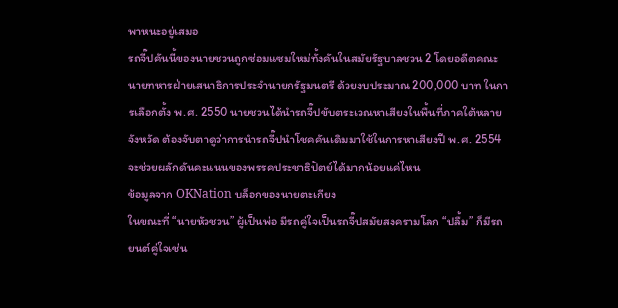พาหนะอยู่เสมอ
รถจี๊ปคันนี้ของนายชวนถูกซ่อมแซมใหม่ทั้งคันในสมัยรัฐบาลชวน 2 โดยอดีตคณะนายทหารฝ่ายเสนาธิการประจำนายกรัฐมนตรี ด้วยงบประมาณ 200,000 บาท ในการเลือกตั้ง พ.ศ. 2550 นายชวนได้นำรถจี๊ปขับตระเวณหาเสียงในพื้นที่ภาคใต้หลายจังหวัด ต้องจับตาดูว่าการนำรถจี๊ปนำโชคคันเดิมมาใช้ในการหาเสียงปี พ.ศ. 2554 จะช่วยผลักดันคะแนนของพรรคประชาธิปัตย์ได้มากน้อยแค่ไหน
ข้อมูลจาก OKNation บล็อกของนายตะเกียง
ในขณะที่ “นายหัวชวน” ผู้เป็นพ่อ มีรถคู่ใจเป็นรถจี๊ปสมัยสงครามโลก “ปลื้ม” ก็มีรถยนต์คู่ใจเช่น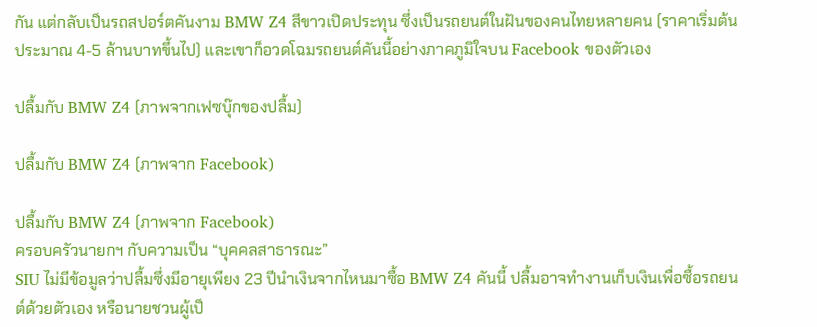กัน แต่กลับเป็นรถสปอร์ตคันงาม BMW Z4 สีขาวเปิดประทุน ซึ่งเป็นรถยนต์ในฝันของคนไทยหลายคน (ราคาเริ่มต้นประมาณ 4-5 ล้านบาทขึ้นไป) และเขาก็อวดโฉมรถยนต์คันนี้อย่างภาคภูมิใจบน Facebook ของตัวเอง

ปลื้มกับ BMW Z4 (ภาพจากเฟซบุ๊กของปลื้ม)

ปลื้มกับ BMW Z4 (ภาพจาก Facebook)

ปลื้มกับ BMW Z4 (ภาพจาก Facebook)
ครอบครัวนายกฯ กับความเป็น “บุคคลสาธารณะ”
SIU ไม่มีข้อมูลว่าปลื้มซึ่งมีอายุเพียง 23 ปีนำเงินจากไหนมาซื้อ BMW Z4 คันนี้ ปลื้มอาจทำงานเก็บเงินเพื่อซื้อรถยนต์ด้วยตัวเอง หรือนายชวนผู้เป็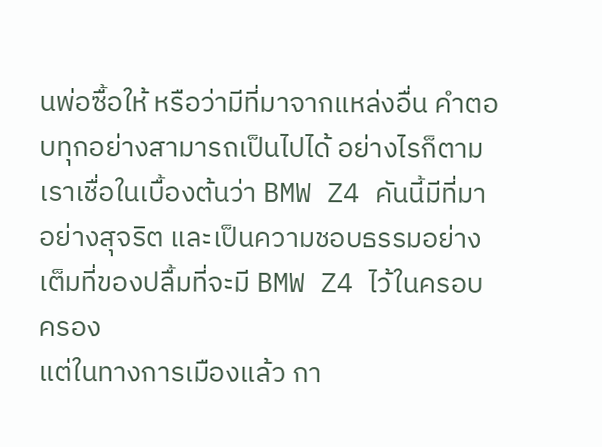นพ่อซื้อให้ หรือว่ามีที่มาจากแหล่งอื่น คำตอบทุกอย่างสามารถเป็นไปได้ อย่างไรก็ตามเราเชื่อในเบื้องต้นว่า BMW Z4 คันนี้มีที่มาอย่างสุจริต และเป็นความชอบธรรมอย่างเต็มที่ของปลื้มที่จะมี BMW Z4 ไว้ในครอบครอง
แต่ในทางการเมืองแล้ว กา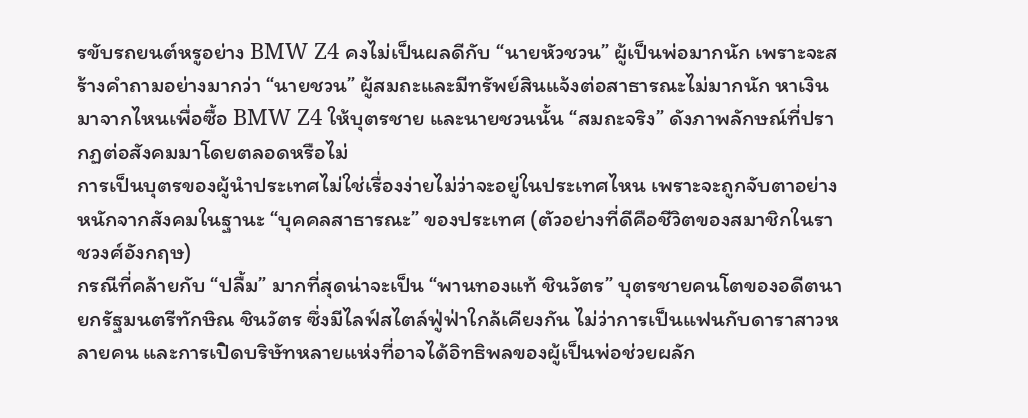รขับรถยนต์หรูอย่าง BMW Z4 คงไม่เป็นผลดีกับ “นายหัวชวน” ผู้เป็นพ่อมากนัก เพราะจะสร้างคำถามอย่างมากว่า “นายชวน” ผู้สมถะและมีทรัพย์สินแจ้งต่อสาธารณะไม่มากนัก หาเงินมาจากไหนเพื่อซื้อ BMW Z4 ให้บุตรชาย และนายชวนนั้น “สมถะจริง” ดังภาพลักษณ์ที่ปรากฏต่อสังคมมาโดยตลอดหรือไม่
การเป็นบุตรของผู้นำประเทศไม่ใช่เรื่องง่ายไม่ว่าจะอยู่ในประเทศไหน เพราะจะถูกจับตาอย่างหนักจากสังคมในฐานะ “บุคคลสาธารณะ” ของประเทศ (ตัวอย่างที่ดีคือชีวิตของสมาชิกในราชวงศ์อังกฤษ)
กรณีที่คล้ายกับ “ปลื้ม” มากที่สุดน่าจะเป็น “พานทองแท้ ชินวัตร” บุตรชายคนโตของอดีตนายกรัฐมนตรีทักษิณ ชินวัตร ซึ่งมีไลฟ์สไตล์ฟู่ฟ่าใกล้เคียงกัน ไม่ว่าการเป็นแฟนกับดาราสาวหลายคน และการเปิดบริษัทหลายแห่งที่อาจได้อิทธิพลของผู้เป็นพ่อช่วยผลัก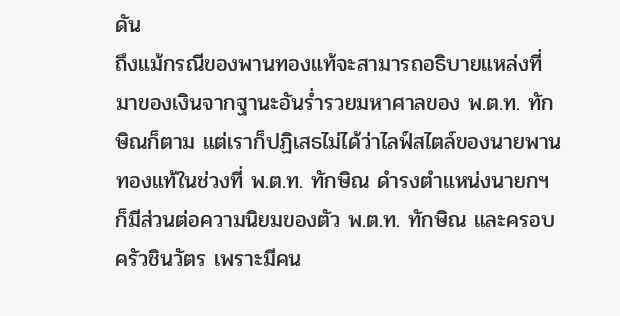ดัน
ถึงแม้กรณีของพานทองแท้จะสามารถอธิบายแหล่งที่มาของเงินจากฐานะอันร่ำรวยมหาศาลของ พ.ต.ท. ทักษิณก็ตาม แต่เราก็ปฏิเสธไม่ได้ว่าไลฟ์สไตล์ของนายพานทองแท้ในช่วงที่ พ.ต.ท. ทักษิณ ดำรงตำแหน่งนายกฯ ก็มีส่วนต่อความนิยมของตัว พ.ต.ท. ทักษิณ และครอบครัวชินวัตร เพราะมีคน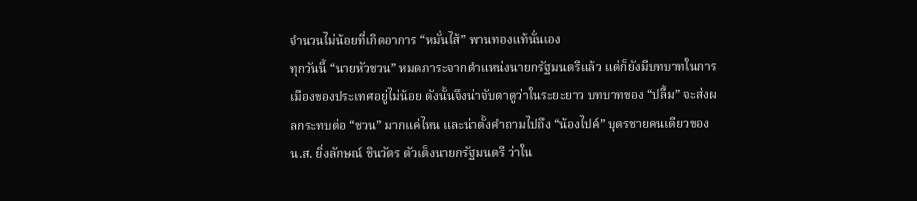จำนวนไม่น้อยที่เกิดอาการ “หมั่นไส้” พานทองแท้นั่นเอง
ทุกวันนี้ “นายหัวชวน” หมดภาระจากตำแหน่งนายกรัฐมนตรีแล้ว แต่ก็ยังมีบทบาทในการเมืองของประเทศอยู่ไม่น้อย ดังนั้นจึงน่าจับตาดูว่าในระยะยาว บทบาทของ “ปลื้ม” จะส่งผลกระทบต่อ “ชวน” มากแค่ไหน และน่าตั้งคำถามไปถึง “น้องไปค์” บุตรชายคนเดียวของ น.ส. ยิ่งลักษณ์ ชินวัตร ตัวเต็งนายกรัฐมนตรี ว่าใน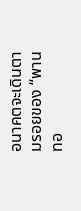อนาคตจะเดินตามรอยของ “พานทอ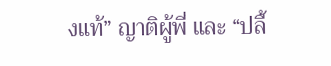งแท้” ญาติผู้พี่ และ “ปลื้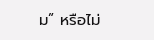ม” หรือไม่